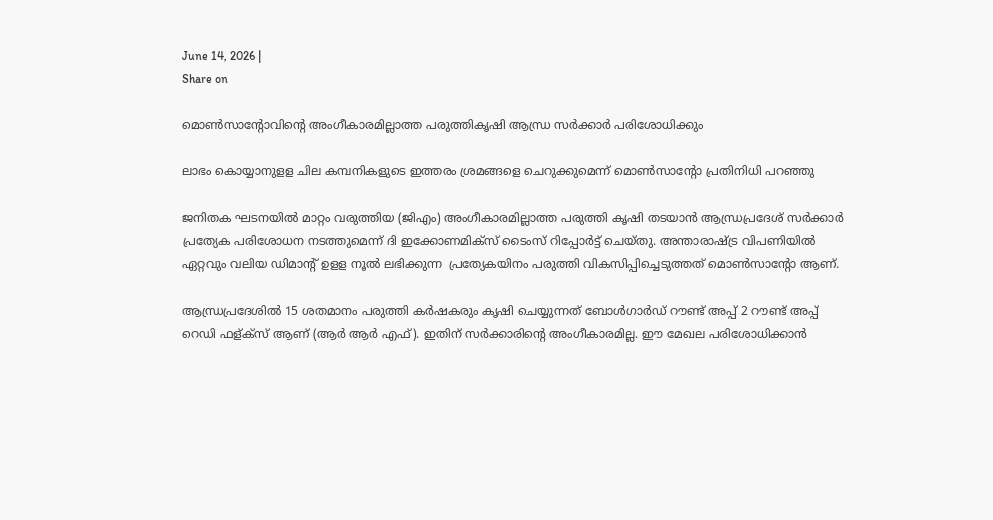June 14, 2026 |
Share on

മൊണ്‍സാന്റോവിന്റെ അംഗീകാരമില്ലാത്ത പരുത്തികൃഷി ആന്ധ്ര സര്‍ക്കാര്‍ പരിശോധിക്കും

ലാഭം കൊയ്യാനുളള ചില കമ്പനികളുടെ ഇത്തരം ശ്രമങ്ങളെ ചെറുക്കുമെന്ന് മൊണ്‍സാന്റോ പ്രതിനിധി പറഞ്ഞു

ജനിതക ഘടനയില്‍ മാറ്റം വരുത്തിയ (ജിഎം) അംഗീകാരമില്ലാത്ത പരുത്തി കൃഷി തടയാന്‍ ആന്ധ്രപ്രദേശ് സര്‍ക്കാര്‍ പ്രത്യേക പരിശോധന നടത്തുമെന്ന് ദി ഇക്കോണമിക്‌സ് ടൈംസ് റിപ്പോര്‍ട്ട് ചെയ്തു. അന്താരാഷ്ട്ര വിപണിയില്‍ ഏറ്റവും വലിയ ഡിമാന്റ് ഉളള നൂല്‍ ലഭിക്കുന്ന  പ്രത്യേകയിനം പരുത്തി വികസിപ്പിച്ചെടുത്തത് മൊണ്‍സാന്റോ ആണ്.

ആന്ധ്രപ്രദേശില്‍ 15 ശതമാനം പരുത്തി കര്‍ഷകരും കൃഷി ചെയ്യുന്നത് ബോള്‍ഗാര്‍ഡ് റൗണ്ട് അപ്പ് 2 റൗണ്ട് അപ്പ് റെഡി ഫള്ക്‌സ് ആണ് (ആര്‍ ആര്‍ എഫ്). ഇതിന് സര്‍ക്കാരിന്റെ അംഗീകാരമില്ല. ഈ മേഖല പരിശോധിക്കാന്‍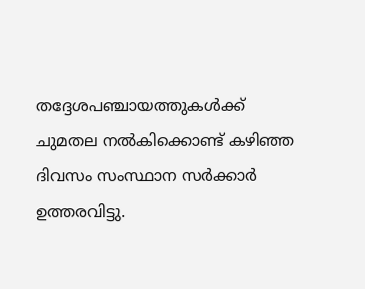തദ്ദേശപഞ്ചായത്തുകള്‍ക്ക് ചുമതല നല്‍കിക്കൊണ്ട് കഴിഞ്ഞ ദിവസം സംസ്ഥാന സര്‍ക്കാര്‍ ഉത്തരവിട്ടു.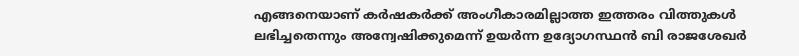എങ്ങനെയാണ് കര്‍ഷകര്‍ക്ക് അംഗീകാരമില്ലാത്ത ഇത്തരം വിത്തുകള്‍ ലഭിച്ചതെന്നും അന്വേഷിക്കുമെന്ന് ഉയര്‍ന്ന ഉദ്യോഗസ്ഥന്‍ ബി രാജശേഖര്‍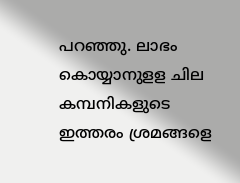പറഞ്ഞു. ലാഭം കൊയ്യാനുളള ചില കമ്പനികളുടെ ഇത്തരം ശ്രമങ്ങളെ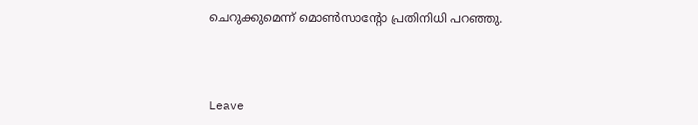ചെറുക്കുമെന്ന് മൊണ്‍സാന്റോ പ്രതിനിധി പറഞ്ഞു.



Leave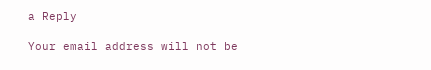a Reply

Your email address will not be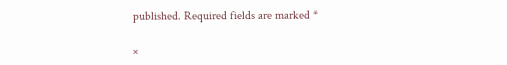published. Required fields are marked *

×